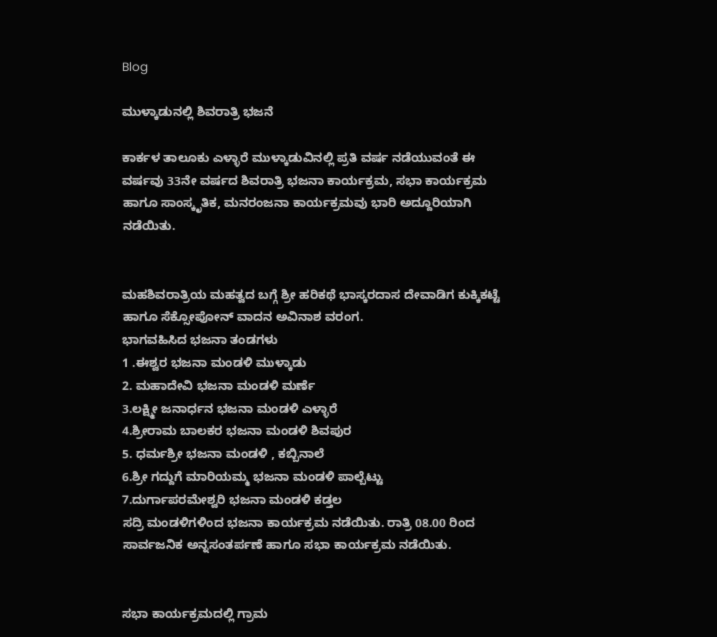Blog

ಮುಳ್ಕಾಡುನಲ್ಲಿ ಶಿವರಾತ್ರಿ ಭಜನೆ

ಕಾರ್ಕಳ ತಾಲೂಕು ಎಳ್ಳಾರೆ ಮುಳ್ಕಾಡುವಿನಲ್ಲಿ ಪ್ರತಿ ವರ್ಷ ನಡೆಯುವಂತೆ ಈ ವರ್ಷವು 33ನೇ ವರ್ಷದ ಶಿವರಾತ್ರಿ ಭಜನಾ ಕಾರ್ಯಕ್ರಮ, ಸಭಾ ಕಾರ್ಯಕ್ರಮ ಹಾಗೂ ಸಾಂಸ್ಕೃತಿಕ, ಮನರಂಜನಾ ಕಾರ್ಯಕ್ರಮವು ಭಾರಿ ಅದ್ದೂರಿಯಾಗಿ ನಡೆಯಿತು.


ಮಹಶಿವರಾತ್ರಿಯ ಮಹತ್ವದ ಬಗ್ಗೆ ಶ್ರೀ ಹರಿಕಥೆ ಭಾಸ್ಕರದಾಸ ದೇವಾಡಿಗ ಕುಕ್ಕಿಕಟ್ಟೆ ಹಾಗೂ ಸೆಕ್ಸೋಪೋನ್ ವಾದನ ಅವಿನಾಶ ವರಂಗ.
ಭಾಗವಹಿಸಿದ ಭಜನಾ ತಂಡಗಳು
1 .ಈಶ್ವರ ಭಜನಾ ಮಂಡಳಿ ಮುಳ್ಕಾಡು
2. ಮಹಾದೇವಿ ಭಜನಾ ಮಂಡಳಿ ಮರ್ಣೆ
3.ಲಕ್ಷ್ಮೀ ಜನಾರ್ಧನ ಭಜನಾ ಮಂಡಳಿ ಎಳ್ಳಾರೆ
4.ಶ್ರೀರಾಮ ಬಾಲಕರ ಭಜನಾ ಮಂಡಳಿ ಶಿವಪುರ
5. ಧರ್ಮಶ್ರೀ ಭಜನಾ ಮಂಡಳಿ , ಕಬ್ಬಿನಾಲೆ
6.ಶ್ರೀ ಗದ್ದುಗೆ ಮಾರಿಯಮ್ಮ ಭಜನಾ ಮಂಡಳಿ ಪಾಲ್ಬೆಟ್ಟು
7.ದುರ್ಗಾಪರಮೇಶ್ವರಿ ಭಜನಾ ಮಂಡಳಿ ಕಡ್ತಲ
ಸದ್ರಿ ಮಂಡಳಿಗಳಿಂದ ಭಜನಾ ಕಾರ್ಯಕ್ರಮ ನಡೆಯಿತು. ರಾತ್ರಿ 08.00 ರಿಂದ ಸಾರ್ವಜನಿಕ ಅನ್ನಸಂತರ್ಪಣೆ ಹಾಗೂ ಸಭಾ ಕಾರ್ಯಕ್ರಮ ನಡೆಯಿತು.


ಸಭಾ ಕಾರ್ಯಕ್ರಮದಲ್ಲಿ ಗ್ರಾಮ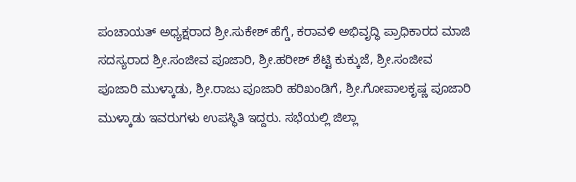ಪಂಚಾಯತ್ ಅಧ್ಯಕ್ಷರಾದ ಶ್ರೀ.ಸುಕೇಶ್ ಹೆಗ್ಡೆ, ಕರಾವಳಿ ಅಭಿವೃದ್ಧಿ ಪ್ರಾಧಿಕಾರದ ಮಾಜಿ ಸದಸ್ಯರಾದ ಶ್ರೀ.ಸಂಜೀವ ಪೂಜಾರಿ, ಶ್ರೀ.ಹರೀಶ್ ಶೆಟ್ಟಿ ಕುಕ್ಕುಜೆ, ಶ್ರೀ.ಸಂಜೀವ ಪೂಜಾರಿ ಮುಳ್ಕಾಡು, ಶ್ರೀ.ರಾಜು ಪೂಜಾರಿ ಹರಿಖಂಡಿಗೆ, ಶ್ರೀ.ಗೋಪಾಲಕೃಷ್ಣ ಪೂಜಾರಿ ಮುಳ್ಕಾಡು ಇವರುಗಳು ಉಪಸ್ಥಿತಿ ಇದ್ದರು. ಸಭೆಯಲ್ಲಿ ಜಿಲ್ಲಾ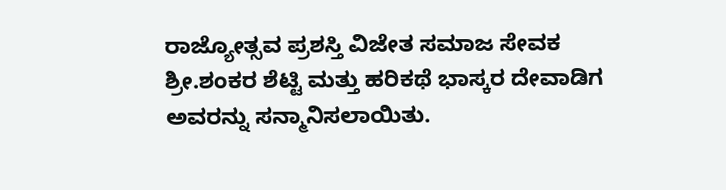ರಾಜ್ಯೋತ್ಸವ ಪ್ರಶಸ್ತಿ ವಿಜೇತ ಸಮಾಜ ಸೇವಕ ಶ್ರೀ.ಶಂಕರ ಶೆಟ್ಟಿ ಮತ್ತು ಹರಿಕಥೆ ಭಾಸ್ಕರ ದೇವಾಡಿಗ ಅವರನ್ನು ಸನ್ಮಾನಿಸಲಾಯಿತು.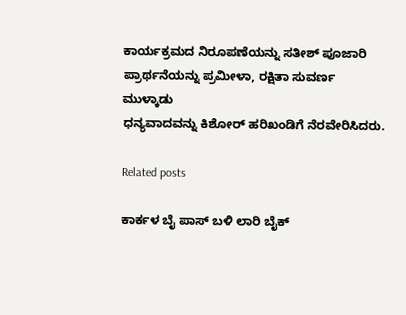ಕಾರ್ಯಕ್ರಮದ ನಿರೂಪಣೆಯನ್ನು ಸತೀಶ್ ಪೂಜಾರಿ
ಪ್ರಾರ್ಥನೆಯನ್ನು ಪ್ರಮೀಳಾ, ರಕ್ಷಿತಾ ಸುವರ್ಣ ಮುಳ್ಕಾಡು
ಧನ್ಯವಾದವನ್ನು ಕಿಶೋರ್ ಹರಿಖಂಡಿಗೆ ನೆರವೇರಿಸಿದರು.

Related posts

ಕಾರ್ಕಳ ಬೈ ಪಾಸ್ ಬಳಿ ಲಾರಿ ಬೈಕ್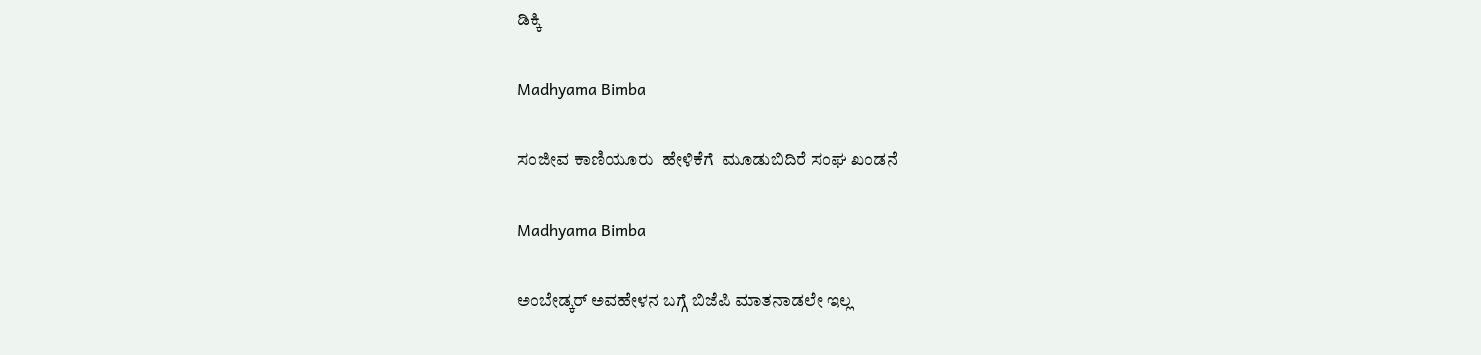ಡಿಕ್ಕಿ

Madhyama Bimba

ಸಂಜೀವ ಕಾಣಿಯೂರು  ಹೇಳಿಕೆಗೆ  ಮೂಡುಬಿದಿರೆ ಸಂಘ ಖಂಡನೆ

Madhyama Bimba

ಅಂಬೇಡ್ಕರ್ ಅವಹೇಳನ ಬಗ್ಗೆ ಬಿಜೆಪಿ ಮಾತನಾಡಲೇ ಇಲ್ಲ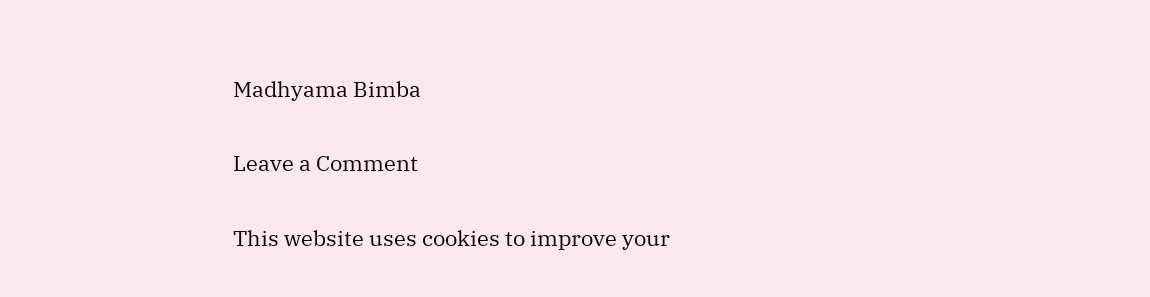Madhyama Bimba

Leave a Comment

This website uses cookies to improve your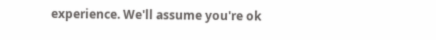experience. We'll assume you're ok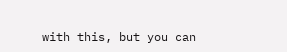with this, but you can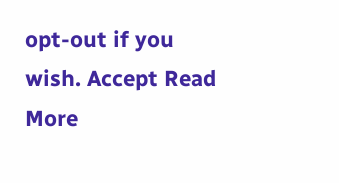opt-out if you wish. Accept Read More